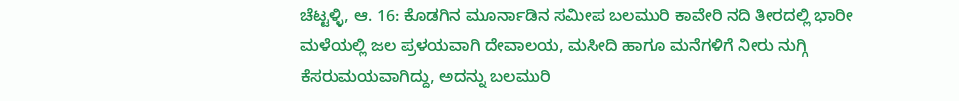ಚೆಟ್ಟಳ್ಳಿ, ಆ. 16: ಕೊಡಗಿನ ಮೂರ್ನಾಡಿನ ಸಮೀಪ ಬಲಮುರಿ ಕಾವೇರಿ ನದಿ ತೀರದಲ್ಲಿ ಭಾರೀ ಮಳೆಯಲ್ಲಿ ಜಲ ಪ್ರಳಯವಾಗಿ ದೇವಾಲಯ, ಮಸೀದಿ ಹಾಗೂ ಮನೆಗಳಿಗೆ ನೀರು ನುಗ್ಗಿ ಕೆಸರುಮಯವಾಗಿದ್ದು, ಅದನ್ನು ಬಲಮುರಿ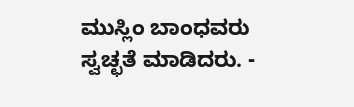ಮುಸ್ಲಿಂ ಬಾಂಧವರು ಸ್ವಚ್ಛತೆ ಮಾಡಿದರು. -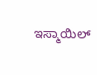ಇಸ್ಮಾಯಿಲ್